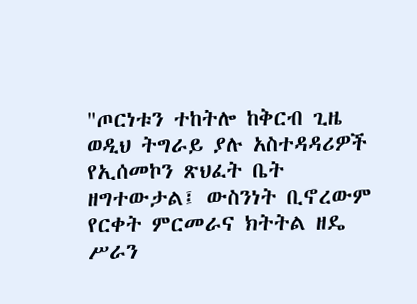"ጦርነቱን ተከትሎ ከቅርብ ጊዜ ወዲህ ትግራይ ያሉ አስተዳዳሪዎች የኢሰመኮን ጽህፈት ቤት ዘግተውታል፤ ውስንነት ቢኖረውም የርቀት ምርመራና ክትትል ዘዴ ሥራን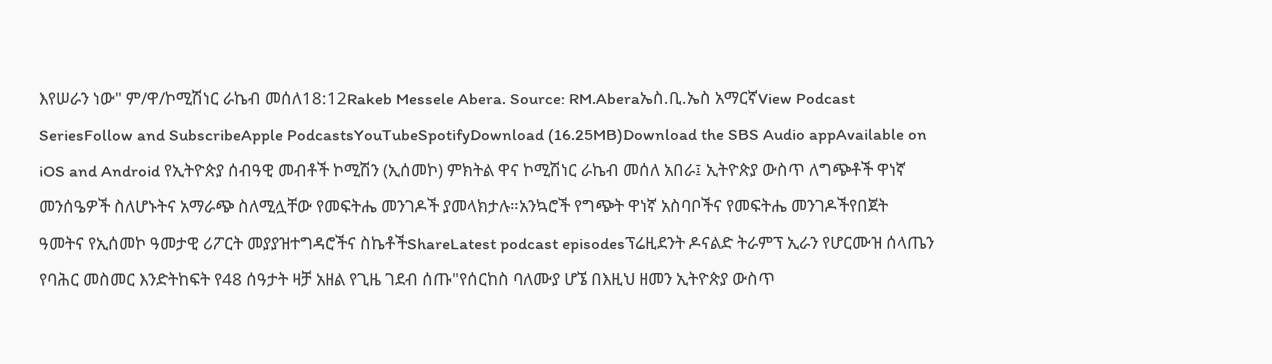እየሠራን ነው" ም/ዋ/ኮሚሽነር ራኬብ መሰለ18:12Rakeb Messele Abera. Source: RM.Aberaኤስ.ቢ.ኤስ አማርኛView Podcast SeriesFollow and SubscribeApple PodcastsYouTubeSpotifyDownload (16.25MB)Download the SBS Audio appAvailable on iOS and Android የኢትዮጵያ ሰብዓዊ መብቶች ኮሚሽን (ኢሰመኮ) ምክትል ዋና ኮሚሽነር ራኬብ መሰለ አበራ፤ ኢትዮጵያ ውስጥ ለግጭቶች ዋነኛ መንሰዔዎች ስለሆኑትና አማራጭ ስለሚሏቸው የመፍትሔ መንገዶች ያመላክታሉ።አንኳሮች የግጭት ዋነኛ አስባቦችና የመፍትሔ መንገዶችየበጀት ዓመትና የኢሰመኮ ዓመታዊ ሪፖርት መያያዝተግዳሮችና ስኬቶችShareLatest podcast episodesፕሬዚደንት ዶናልድ ትራምፕ ኢራን የሆርሙዝ ሰላጤን የባሕር መስመር እንድትከፍት የ48 ሰዓታት ዛቻ አዘል የጊዜ ገደብ ሰጡ"የሰርከስ ባለሙያ ሆኜ በእዚህ ዘመን ኢትዮጵያ ውስጥ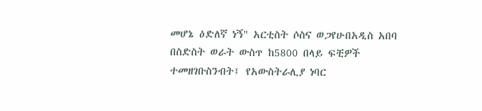መሆኔ ዕድለኛ ነኝ" አርቲስት ሶስና ወጋየሁበአዲስ አበባ በስድስት ወራት ውስጥ ከ5800 በላይ ፍቺዎች ተመዘገቡስንብት፤ የአውስትራሊያ ነባር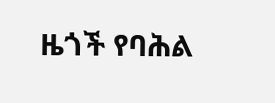ዜጎች የባሕል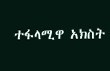ተፋላሚዋ አክስት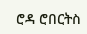ሮዳ ሮበርትስ